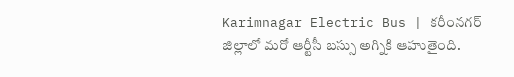Karimnagar Electric Bus | కరీంనగర్ జిల్లాలో మరో ఆర్టీసీ బస్సు అగ్నికి ఆహుతైంది.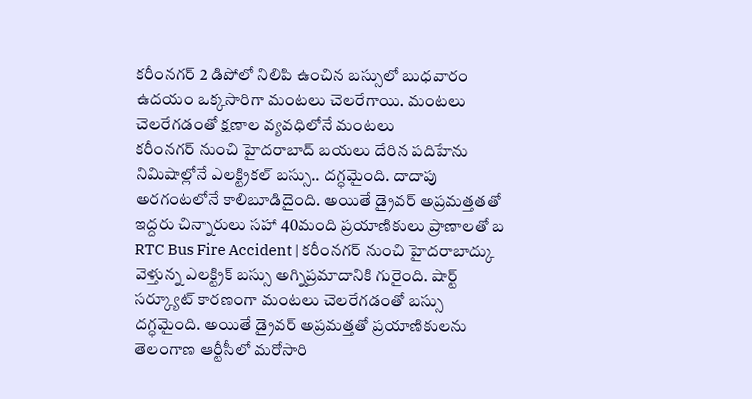కరీంనగర్ 2 డిపోలో నిలిపి ఉంచిన బస్సులో బుధవారం ఉదయం ఒక్కసారిగా మంటలు చెలరేగాయి. మంటలు చెలరేగడంతో క్షణాల వ్యవధిలోనే మంటలు
కరీంనగర్ నుంచి హైదరాబాద్ బయలు దేరిన పదిహేను నిమిషాల్లోనే ఎలక్ట్రికల్ బస్సు.. దగ్ధమైంది. దాదాపు అరగంటలోనే కాలిబూడిదైంది. అయితే డ్రైవర్ అప్రమత్తతతో ఇద్దరు చిన్నారులు సహా 40మంది ప్రయాణికులు ప్రాణాలతో బ
RTC Bus Fire Accident | కరీంనగర్ నుంచి హైదరాబాద్కు వెళ్తున్న ఎలక్ట్రిక్ బస్సు అగ్నిప్రమాదానికి గురైంది. షార్ట్ సర్క్యూట్ కారణంగా మంటలు చెలరేగడంతో బస్సు దగ్ధమైంది. అయితే డ్రైవర్ అప్రమత్తతో ప్రయాణికులను
తెలంగాణ ఆర్టీసీలో మరోసారి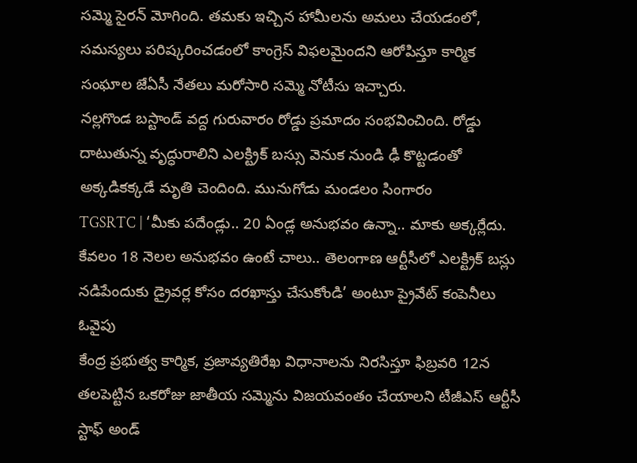సమ్మె సైరన్ మోగింది. తమకు ఇచ్చిన హామీలను అమలు చేయడంలో, సమస్యలు పరిష్కరించడంలో కాంగ్రెస్ విఫలమైందని ఆరోపిస్తూ కార్మిక సంఘాల జేఏసీ నేతలు మరోసారి సమ్మె నోటీసు ఇచ్చారు.
నల్లగొండ బస్టాండ్ వద్ద గురువారం రోడ్డు ప్రమాదం సంభవించింది. రోడ్డు దాటుతున్న వృద్ధురాలిని ఎలక్ట్రిక్ బస్సు వెనుక నుండి ఢీ కొట్టడంతో అక్కడికక్కడే మృతి చెందింది. మునుగోడు మండలం సింగారం
TGSRTC | ‘మీకు పదేండ్లు.. 20 ఏండ్ల అనుభవం ఉన్నా.. మాకు అక్కర్లేదు. కేవలం 18 నెలల అనుభవం ఉంటే చాలు.. తెలంగాణ ఆర్టీసీలో ఎలక్ట్రిక్ బస్లు నడిపేందుకు డ్రైవర్ల కోసం దరఖాస్తు చేసుకోండి’ అంటూ ప్రైవేట్ కంపెనీలు ఓవైపు
కేంద్ర ప్రభుత్వ కార్మిక, ప్రజావ్యతిరేఖ విధానాలను నిరసిస్తూ ఫిబ్రవరి 12న తలపెట్టిన ఒకరోజు జాతీయ సమ్మెను విజయవంతం చేయాలని టీజీఎస్ ఆర్టీసీ స్టాఫ్ అండ్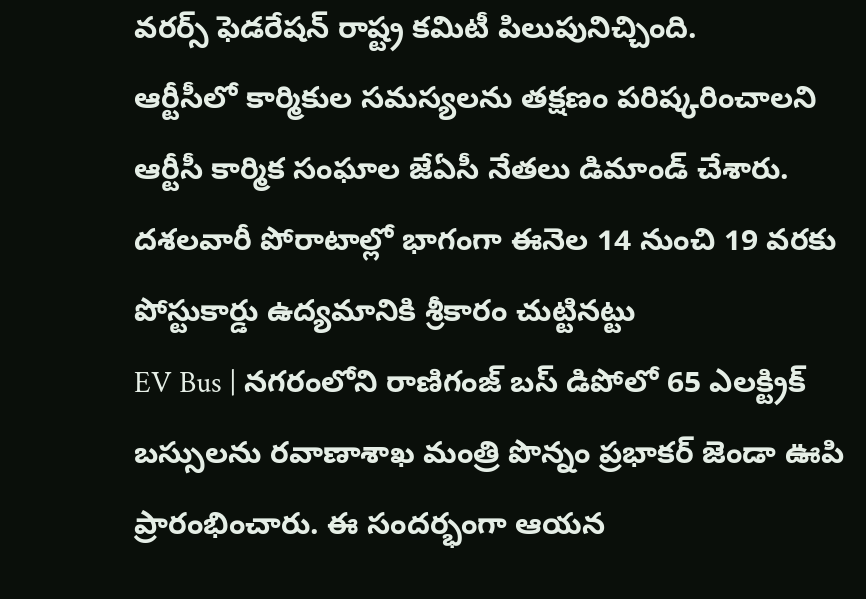వరర్స్ ఫెడరేషన్ రాష్ట్ర కమిటీ పిలుపునిచ్చింది.
ఆర్టీసీలో కార్మికుల సమస్యలను తక్షణం పరిష్కరించాలని ఆర్టీసీ కార్మిక సంఘాల జేఏసీ నేతలు డిమాండ్ చేశారు. దశలవారీ పోరాటాల్లో భాగంగా ఈనెల 14 నుంచి 19 వరకు పోస్టుకార్డు ఉద్యమానికి శ్రీకారం చుట్టినట్టు
EV Bus | నగరంలోని రాణిగంజ్ బస్ డిపోలో 65 ఎలక్ట్రిక్ బస్సులను రవాణాశాఖ మంత్రి పొన్నం ప్రభాకర్ జెండా ఊపి ప్రారంభించారు. ఈ సందర్భంగా ఆయన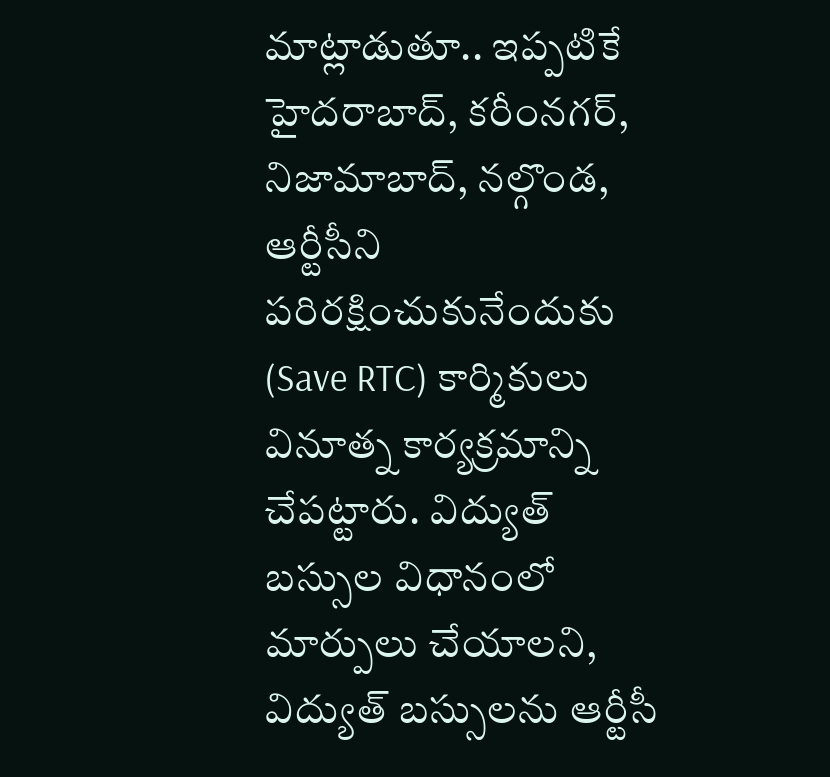మాట్లాడుతూ.. ఇప్పటికే హైదరాబాద్, కరీంనగర్, నిజామాబాద్, నల్గొండ,
ఆర్టీసీని పరిరక్షించుకునేందుకు (Save RTC) కార్మికులు వినూత్న కార్యక్రమాన్ని చేపట్టారు. విద్యుత్ బస్సుల విధానంలో మార్పులు చేయాలని, విద్యుత్ బస్సులను ఆర్టీసీ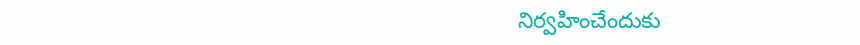నిర్వహించేందుకు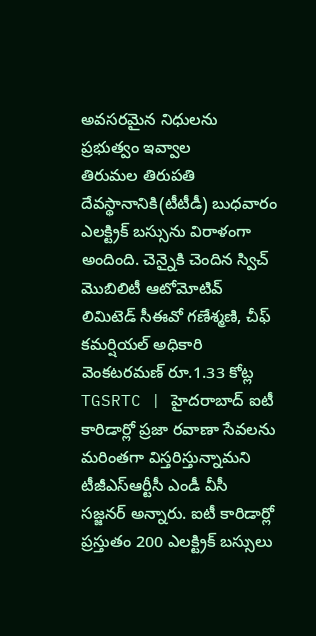అవసరమైన నిధులను ప్రభుత్వం ఇవ్వాల
తిరుమల తిరుపతి దేవస్థానానికి(టీటీడీ) బుధవారం ఎలక్ట్రిక్ బస్సును విరాళంగా అందింది. చెన్నైకి చెందిన స్విచ్ మొబిలిటీ ఆటోమోటివ్ లిమిటెడ్ సీఈవో గణేశ్మణి, చీఫ్ కమర్షియల్ అధికారి వెంకటరమణ్ రూ.1.33 కోట్ల
TGSRTC | హైదరాబాద్ ఐటీ కారిడార్లో ప్రజా రవాణా సేవలను మరింతగా విస్తరిస్తున్నామని టీజీఎస్ఆర్టీసీ ఎండీ వీసీ సజ్జనర్ అన్నారు. ఐటీ కారిడార్లో ప్రస్తుతం 200 ఎలక్ట్రిక్ బస్సులు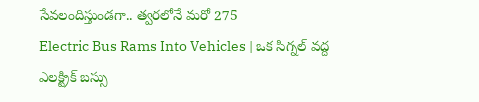సేవలందిస్తుండగా.. త్వరలోనే మరో 275
Electric Bus Rams Into Vehicles | ఒక సిగ్నల్ వద్ద ఎలక్ట్రిక్ బస్సు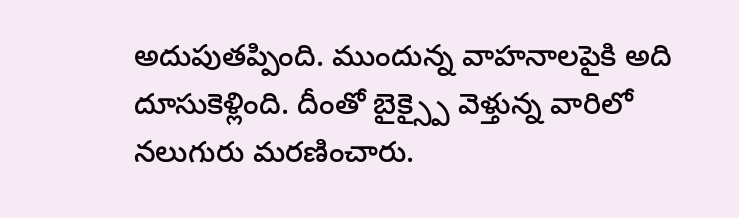అదుపుతప్పింది. ముందున్న వాహనాలపైకి అది దూసుకెళ్లింది. దీంతో బైక్స్పై వెళ్తున్న వారిలో నలుగురు మరణించారు.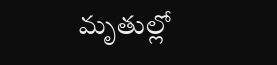మృతుల్లో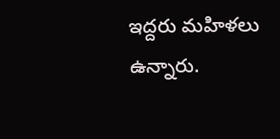ఇద్దరు మహిళలు ఉన్నారు.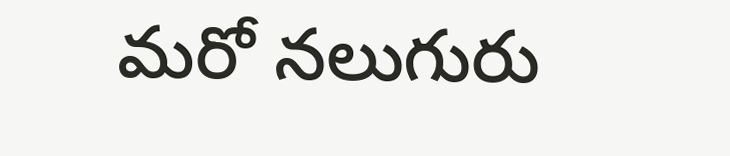మరో నలుగురు